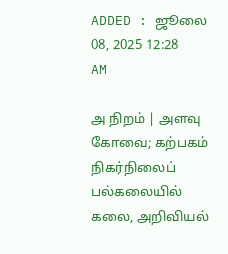ADDED : ஜூலை 08, 2025 12:28 AM

அ நிறம் | அளவு
கோவை; கற்பகம் நிகர்நிலைப் பல்கலையில் கலை, அறிவியல்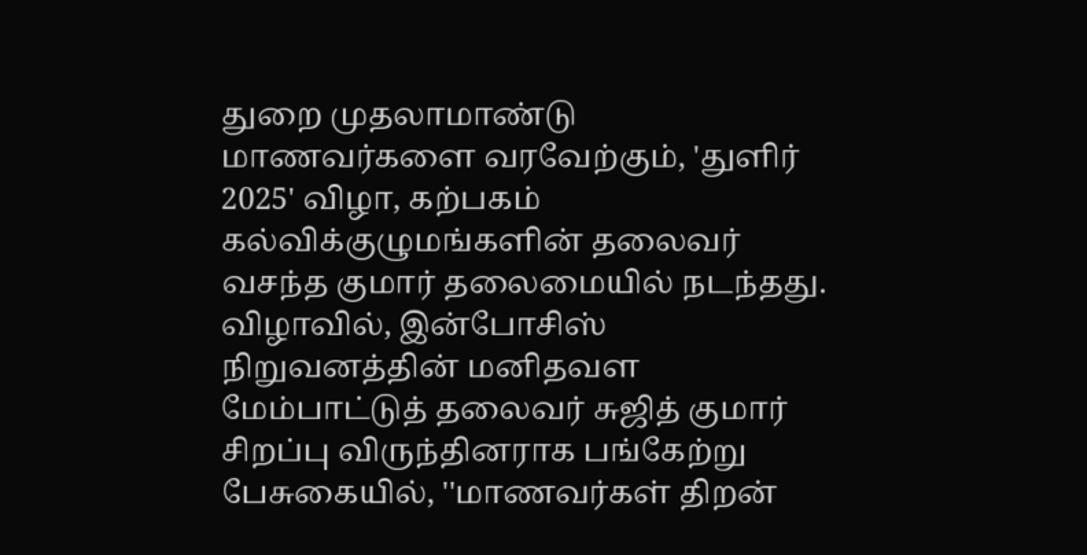துறை முதலாமாண்டு மாணவர்களை வரவேற்கும், 'துளிர் 2025' விழா, கற்பகம் கல்விக்குழுமங்களின் தலைவர் வசந்த குமார் தலைமையில் நடந்தது.
விழாவில், இன்போசிஸ் நிறுவனத்தின் மனிதவள மேம்பாட்டுத் தலைவர் சுஜித் குமார் சிறப்பு விருந்தினராக பங்கேற்று பேசுகையில், ''மாணவர்கள் திறன்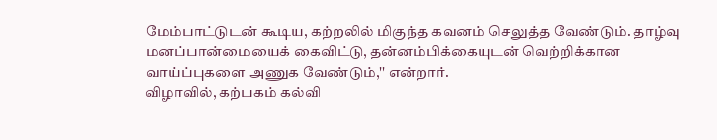மேம்பாட்டுடன் கூடிய, கற்றலில் மிகுந்த கவனம் செலுத்த வேண்டும். தாழ்வு மனப்பான்மையைக் கைவிட்டு, தன்னம்பிக்கையுடன் வெற்றிக்கான வாய்ப்புகளை அணுக வேண்டும்,'' என்றார்.
விழாவில், கற்பகம் கல்வி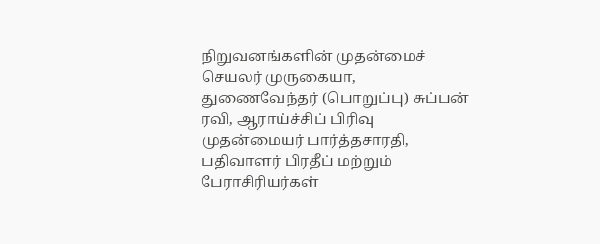நிறுவனங்களின் முதன்மைச் செயலர் முருகையா, துணைவேந்தர் (பொறுப்பு) சுப்பன் ரவி, ஆராய்ச்சிப் பிரிவு முதன்மையர் பார்த்தசாரதி, பதிவாளர் பிரதீப் மற்றும் பேராசிரியர்கள்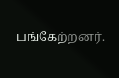பங்கேற்றனர்.